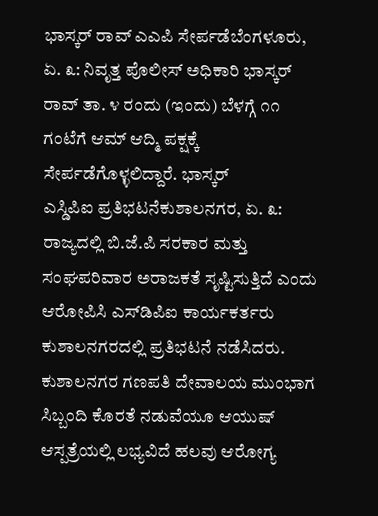ಭಾಸ್ಕರ್ ರಾವ್ ಎಎಪಿ ಸೇರ್ಪಡೆಬೆಂಗಳೂರು, ಏ. ೩: ನಿವೃತ್ತ ಪೊಲೀಸ್ ಅಧಿಕಾರಿ ಭಾಸ್ಕರ್ ರಾವ್ ತಾ. ೪ ರಂದು (ಇಂದು) ಬೆಳಗ್ಗೆ ೧೧ ಗಂಟೆಗೆ ಆಮ್ ಆದ್ಮಿ ಪಕ್ಷಕ್ಕೆ ಸೇರ್ಪಡೆಗೊಳ್ಳಲಿದ್ದಾರೆ. ಭಾಸ್ಕರ್
ಎಸ್ಡಿಪಿಐ ಪ್ರತಿಭಟನೆಕುಶಾಲನಗರ, ಏ. ೩: ರಾಜ್ಯದಲ್ಲಿ ಬಿ.ಜೆ.ಪಿ ಸರಕಾರ ಮತ್ತು ಸಂಘಪರಿವಾರ ಅರಾಜಕತೆ ಸೃಷ್ಟಿಸುತ್ತಿದೆ ಎಂದು ಆರೋಪಿಸಿ ಎಸ್‌ಡಿಪಿಐ ಕಾರ್ಯಕರ್ತರು ಕುಶಾಲನಗರದಲ್ಲಿ ಪ್ರತಿಭಟನೆ ನಡೆಸಿದರು. ಕುಶಾಲನಗರ ಗಣಪತಿ ದೇವಾಲಯ ಮುಂಭಾಗ
ಸಿಬ್ಬಂದಿ ಕೊರತೆ ನಡುವೆಯೂ ಆಯುಷ್ ಆಸ್ಪತ್ರೆಯಲ್ಲಿ ಲಭ್ಯವಿದೆ ಹಲವು ಆರೋಗ್ಯ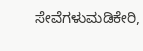ಸೇವೆಗಳುಮಡಿಕೇರಿ,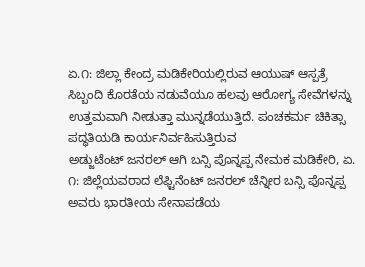ಏ.೧: ಜಿಲ್ಲಾ ಕೇಂದ್ರ ಮಡಿಕೇರಿಯಲ್ಲಿರುವ ಆಯುಷ್ ಆಸ್ಪತ್ರೆ ಸಿಬ್ಬಂದಿ ಕೊರತೆಯ ನಡುವೆಯೂ ಹಲವು ಆರೋಗ್ಯ ಸೇವೆಗಳನ್ನು ಉತ್ತಮವಾಗಿ ನೀಡುತ್ತಾ ಮುನ್ನಡೆಯುತ್ತಿದೆ. ಪಂಚಕರ್ಮ ಚಿಕಿತ್ಸಾ ಪದ್ಧತಿಯಡಿ ಕಾರ್ಯನಿರ್ವಹಿಸುತ್ತಿರುವ
ಅಡ್ಜುಟೆಂಟ್ ಜನರಲ್ ಆಗಿ ಬನ್ಸಿ ಪೊನ್ನಪ್ಪ ನೇಮಕ ಮಡಿಕೇರಿ, ಏ. ೧: ಜಿಲ್ಲೆಯವರಾದ ಲೆಫ್ಟಿನೆಂಟ್ ಜನರಲ್ ಚೆನ್ನೀರ ಬನ್ಸಿ ಪೊನ್ನಪ್ಪ ಅವರು ಭಾರತೀಯ ಸೇನಾಪಡೆಯ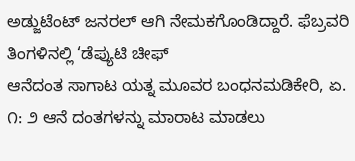ಅಡ್ಜುಟೆಂಟ್ ಜನರಲ್ ಆಗಿ ನೇಮಕಗೊಂಡಿದ್ದಾರೆ. ಫೆಬ್ರವರಿ ತಿಂಗಳಿನಲ್ಲಿ ‘ಡೆಪ್ಯುಟಿ ಚೀಫ್
ಆನೆದಂತ ಸಾಗಾಟ ಯತ್ನ ಮೂವರ ಬಂಧನಮಡಿಕೇರಿ, ಏ. ೧: ೨ ಆನೆ ದಂತಗಳನ್ನು ಮಾರಾಟ ಮಾಡಲು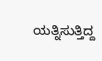ಯತ್ನಿಸುತ್ತಿದ್ದ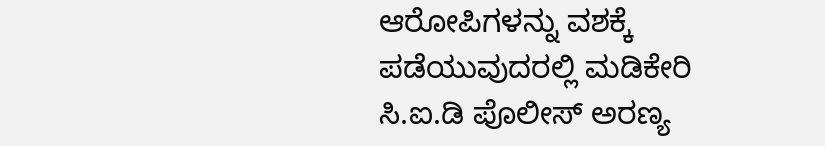ಆರೋಪಿಗಳನ್ನು ವಶಕ್ಕೆ ಪಡೆಯುವುದರಲ್ಲಿ ಮಡಿಕೇರಿ ಸಿ.ಐ.ಡಿ ಪೊಲೀಸ್ ಅರಣ್ಯ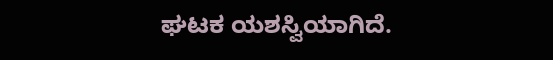ಘಟಕ ಯಶಸ್ವಿಯಾಗಿದೆ.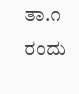ತಾ.೧ ರಂದು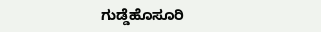ಗುಡ್ಡೆಹೊಸೂರಿ